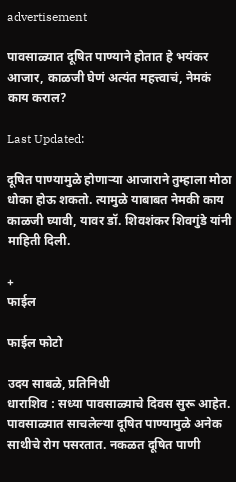advertisement

पावसाळ्यात दूषित पाण्याने होतात हे भयंकर आजार, काळजी घेणं अत्यंत महत्त्वाचं, नेमकं काय कराल?

Last Updated:

दूषित पाण्यामुळे होणाऱ्या आजाराने तुम्हाला मोठा धोका होऊ शकतो. त्यामुळे याबाबत नेमकी काय काळजी घ्यावी, यावर डॉ. शिवशंकर शिवगुंडे यांनी माहिती दिली.

+
फाईल

फाईल फोटो

उदय साबळे, प्रतिनिधी
धाराशिव : सध्या पावसाळ्याचे दिवस सुरू आहेत. पावसाळ्यात साचलेल्या दूषित पाण्यामुळे अनेक साथीचे रोग पसरतात. नकळत दूषित पाणी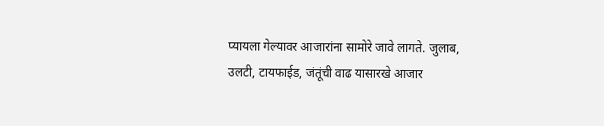प्यायला गेल्यावर आजारांना सामोरे जावे लागते. जुलाब, उलटी, टायफाईड, जंतूंची वाढ यासारखे आजार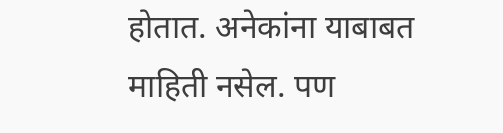होतात. अनेकांना याबाबत माहिती नसेल. पण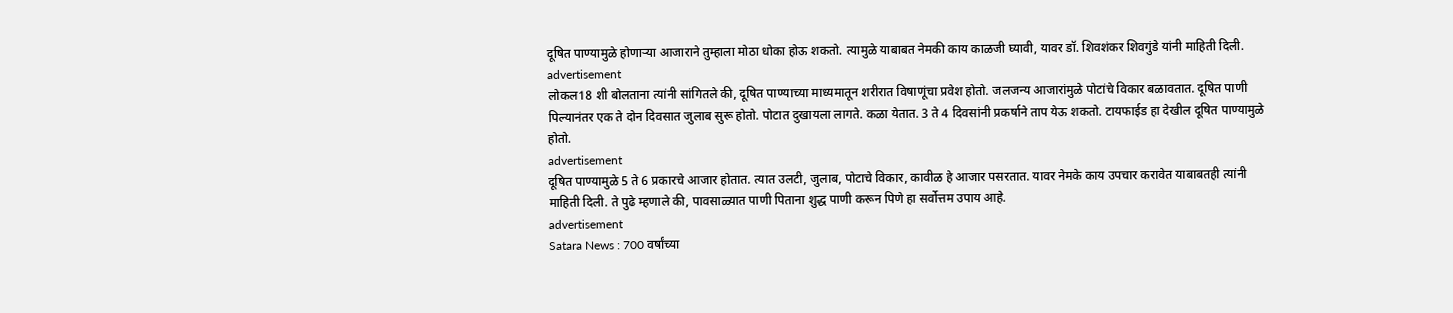दूषित पाण्यामुळे होणाऱ्या आजाराने तुम्हाला मोठा धोका होऊ शकतो. त्यामुळे याबाबत नेमकी काय काळजी घ्यावी, यावर डॉ. शिवशंकर शिवगुंडे यांनी माहिती दिली.
advertisement
लोकल18 शी बोलताना त्यांनी सांगितले की, दूषित पाण्याच्या माध्यमातून शरीरात विषाणूंचा प्रवेश होतो. जलजन्य आजारांमुळे पोटांचे विकार बळावतात. दूषित पाणी पिल्यानंतर एक ते दोन दिवसात जुलाब सुरू होतो. पोटात दुखायला लागते. कळा येतात. 3 ते 4 दिवसांनी प्रकर्षाने ताप येऊ शकतो. टायफाईड हा देखील दूषित पाण्यामुळे होतो.
advertisement
दूषित पाण्यामुळे 5 ते 6 प्रकारचे आजार होतात. त्यात उलटी, जुलाब, पोटाचे विकार, कावीळ हे आजार पसरतात. यावर नेमके काय उपचार करावेत याबाबतही त्यांनी माहिती दिली. ते पुढे म्हणाले की, पावसाळ्यात पाणी पिताना शुद्ध पाणी करून पिणे हा सर्वोत्तम उपाय आहे.
advertisement
Satara News : 700 वर्षांच्या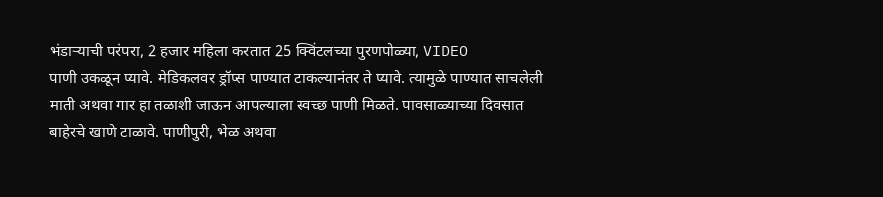भंडाऱ्याची परंपरा, 2 हजार महिला करतात 25 क्विंटलच्या पुरणपोळ्या, VIDEO
पाणी उकळून प्यावे. मेडिकलवर ड्रॉप्स पाण्यात टाकल्यानंतर ते प्यावे. त्यामुळे पाण्यात साचलेली माती अथवा गार हा तळाशी जाऊन आपल्याला स्वच्छ पाणी मिळते. पावसाळ्याच्या दिवसात बाहेरचे खाणे टाळावे. पाणीपुरी, भेळ अथवा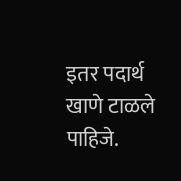इतर पदार्थ खाणे टाळले पाहिजे.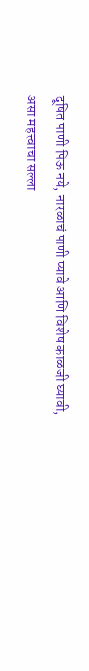दूषित पाणी पिऊ नये, नारळाचं पाणी प्यावे आणि विशेष काळजी घ्यावी, असा महत्त्वाचा सल्ला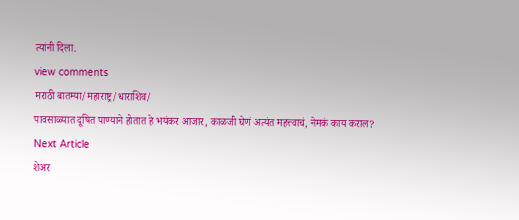त्यांनी दिला.
view comments
मराठी बातम्या/महाराष्ट्र/धाराशिव/
पावसाळ्यात दूषित पाण्याने होतात हे भयंकर आजार, काळजी घेणं अत्यंत महत्त्वाचं, नेमकं काय कराल?
Next Article
शेअर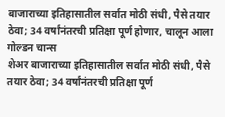बाजाराच्या इतिहासातील सर्वात मोठी संधी, पैसे तयार ठेवा; 34 वर्षांनंतरची प्रतिक्षा पूर्ण होणार, चालून आला गोल्डन चान्स
शेअर बाजाराच्या इतिहासातील सर्वात मोठी संधी, पैसे तयार ठेवा; 34 वर्षांनंतरची प्रतिक्षा पूर्ण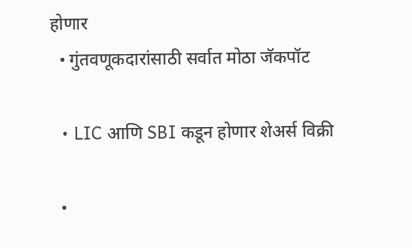होणार
  • गुंतवणूकदारांसाठी सर्वात मोठा जॅकपॉट

  • LIC आणि SBI कडून होणार शेअर्स विक्री

  •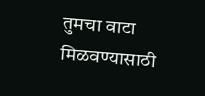तुमचा वाटा मिळवण्यासाठी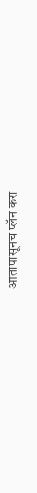आतापासूनच प्लॅन करा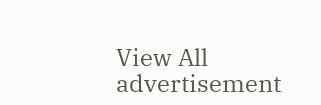View All
advertisement